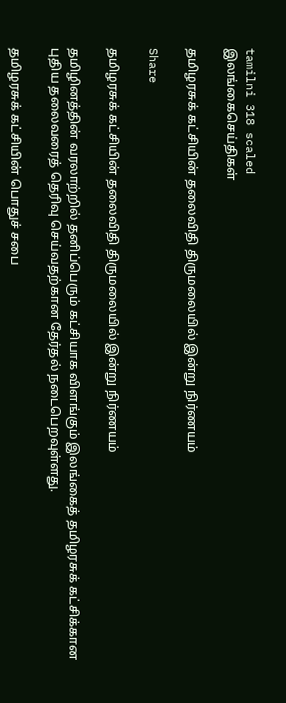tamilni 318 scaled
இலங்கைசெய்திகள்

தமிழரசுக் கட்சியின் தலைவிதி திருமலையில் இன்று நிர்ணயம்

Share

தமிழரசுக் கட்சியின் தலைவிதி திருமலையில் இன்று நிர்ணயம்

தமிழினத்தின் வரலாற்றில் தனிப்பெரும் கட்சியாக விளங்கும் இலங்கைத் தமிழரசுக் கட்சிக்கான புதிய தலைவரைத் தெரிவு செய்வதற்கான தேர்தல் நடைபெறவுள்ளது.

தமிழரசுக் கட்சியின் பொதுச் சபை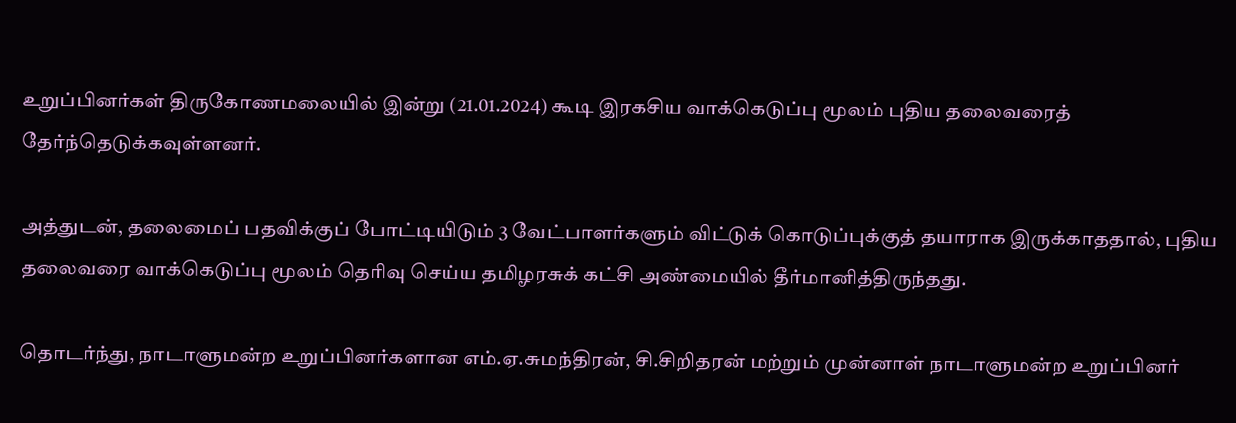உறுப்பினர்கள் திருகோணமலையில் இன்று (21.01.2024) கூடி இரகசிய வாக்கெடுப்பு மூலம் புதிய தலைவரைத் தேர்ந்தெடுக்கவுள்ளனர்.

அத்துடன், தலைமைப் பதவிக்குப் போட்டியிடும் 3 வேட்பாளர்களும் விட்டுக் கொடுப்புக்குத் தயாராக இருக்காததால், புதிய தலைவரை வாக்கெடுப்பு மூலம் தெரிவு செய்ய தமிழரசுக் கட்சி அண்மையில் தீர்மானித்திருந்தது.

தொடர்ந்து, நாடாளுமன்ற உறுப்பினர்களான எம்.ஏ.சுமந்திரன், சி.சிறிதரன் மற்றும் முன்னாள் நாடாளுமன்ற உறுப்பினர்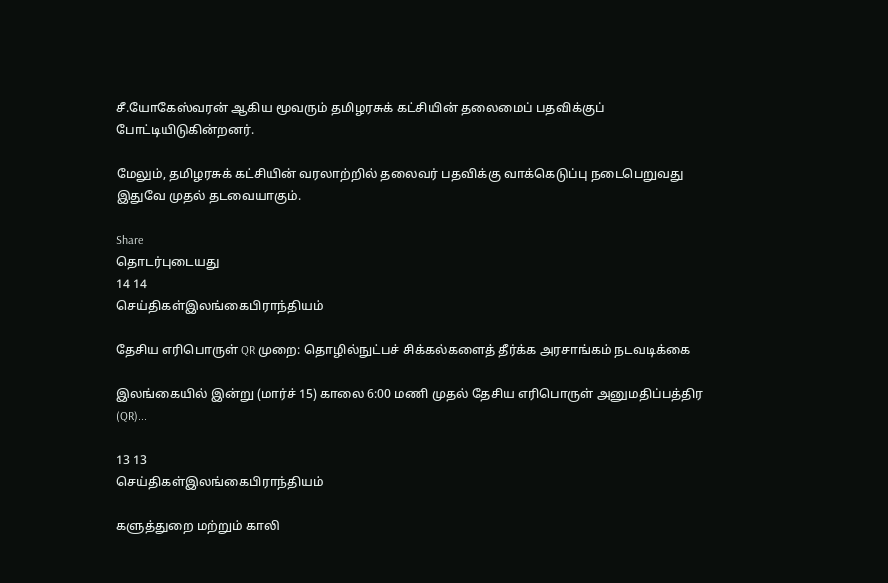சீ.யோகேஸ்வரன் ஆகிய மூவரும் தமிழரசுக் கட்சியின் தலைமைப் பதவிக்குப் போட்டியிடுகின்றனர்.

மேலும், தமிழரசுக் கட்சியின் வரலாற்றில் தலைவர் பதவிக்கு வாக்கெடுப்பு நடைபெறுவது இதுவே முதல் தடவையாகும்.

Share
தொடர்புடையது
14 14
செய்திகள்இலங்கைபிராந்தியம்

தேசிய எரிபொருள் QR முறை: தொழில்நுட்பச் சிக்கல்களைத் தீர்க்க அரசாங்கம் நடவடிக்கை

இலங்கையில் இன்று (மார்ச் 15) காலை 6:00 மணி முதல் தேசிய எரிபொருள் அனுமதிப்பத்திர (QR)...

13 13
செய்திகள்இலங்கைபிராந்தியம்

களுத்துறை மற்றும் காலி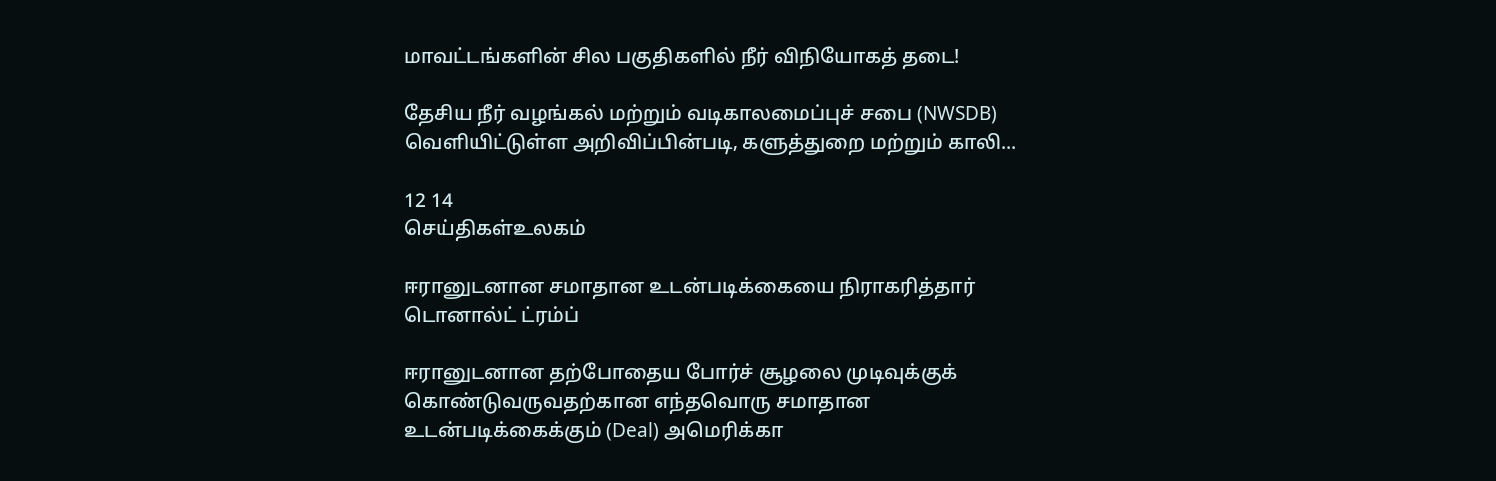மாவட்டங்களின் சில பகுதிகளில் நீர் விநியோகத் தடை!

தேசிய நீர் வழங்கல் மற்றும் வடிகாலமைப்புச் சபை (NWSDB) வெளியிட்டுள்ள அறிவிப்பின்படி, களுத்துறை மற்றும் காலி...

12 14
செய்திகள்உலகம்

ஈரானுடனான சமாதான உடன்படிக்கையை நிராகரித்தார் டொனால்ட் ட்ரம்ப்

ஈரானுடனான தற்போதைய போர்ச் சூழலை முடிவுக்குக் கொண்டுவருவதற்கான எந்தவொரு சமாதான உடன்படிக்கைக்கும் (Deal) அமெரிக்கா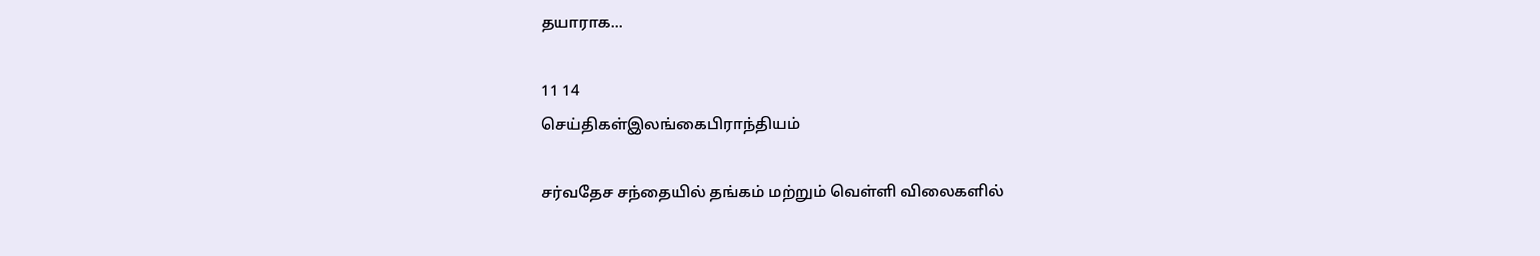தயாராக...

11 14
செய்திகள்இலங்கைபிராந்தியம்

சர்வதேச சந்தையில் தங்கம் மற்றும் வெள்ளி விலைகளில்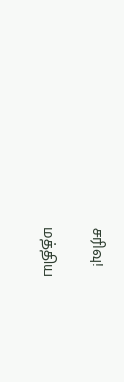சரிவு!

மத்திய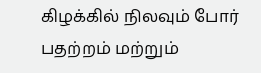கிழக்கில் நிலவும் போர் பதற்றம் மற்றும்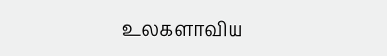உலகளாவிய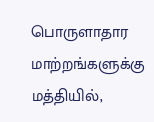பொருளாதார மாற்றங்களுக்கு மத்தியில்,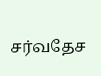சர்வதேச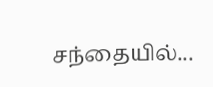சந்தையில்...